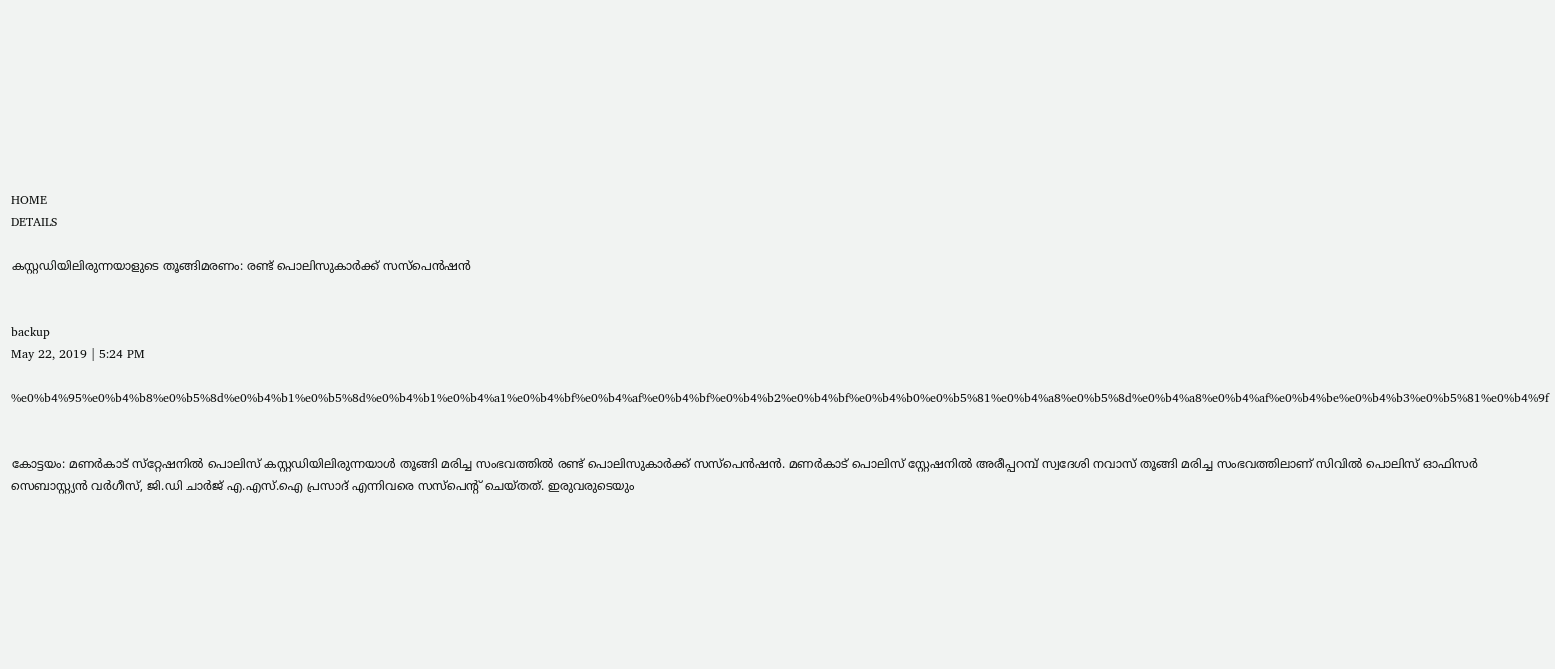HOME
DETAILS

കസ്റ്റഡിയിലിരുന്നയാളുടെ തൂങ്ങിമരണം: രണ്ട് പൊലിസുകാര്‍ക്ക് സസ്‌പെന്‍ഷന്‍


backup
May 22, 2019 | 5:24 PM

%e0%b4%95%e0%b4%b8%e0%b5%8d%e0%b4%b1%e0%b5%8d%e0%b4%b1%e0%b4%a1%e0%b4%bf%e0%b4%af%e0%b4%bf%e0%b4%b2%e0%b4%bf%e0%b4%b0%e0%b5%81%e0%b4%a8%e0%b5%8d%e0%b4%a8%e0%b4%af%e0%b4%be%e0%b4%b3%e0%b5%81%e0%b4%9f


കോട്ടയം: മണര്‍കാട് സ്‌റ്റേഷനില്‍ പൊലിസ് കസ്റ്റഡിയിലിരുന്നയാള്‍ തൂങ്ങി മരിച്ച സംഭവത്തില്‍ രണ്ട് പൊലിസുകാര്‍ക്ക് സസ്‌പെന്‍ഷന്‍. മണര്‍കാട് പൊലിസ് സ്റ്റേഷനില്‍ അരീപ്പറമ്പ് സ്വദേശി നവാസ് തൂങ്ങി മരിച്ച സംഭവത്തിലാണ് സിവില്‍ പൊലിസ് ഓഫിസര്‍ സെബാസ്റ്റ്യന്‍ വര്‍ഗീസ്, ജി.ഡി ചാര്‍ജ് എ.എസ്.ഐ പ്രസാദ് എന്നിവരെ സസ്‌പെന്റ് ചെയ്തത്. ഇരുവരുടെയും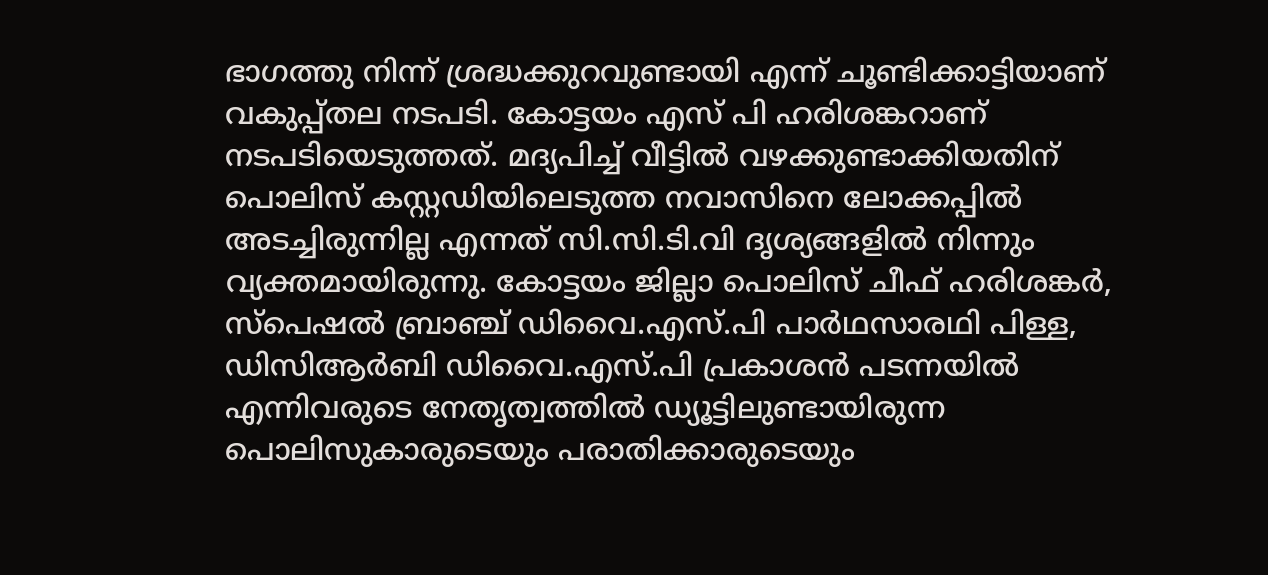ഭാഗത്തു നിന്ന് ശ്രദ്ധക്കുറവുണ്ടായി എന്ന് ചൂണ്ടിക്കാട്ടിയാണ് വകുപ്പ്തല നടപടി. കോട്ടയം എസ് പി ഹരിശങ്കറാണ് നടപടിയെടുത്തത്. മദ്യപിച്ച് വീട്ടില്‍ വഴക്കുണ്ടാക്കിയതിന് പൊലിസ് കസ്റ്റഡിയിലെടുത്ത നവാസിനെ ലോക്കപ്പില്‍ അടച്ചിരുന്നില്ല എന്നത് സി.സി.ടി.വി ദൃശ്യങ്ങളില്‍ നിന്നും വ്യക്തമായിരുന്നു. കോട്ടയം ജില്ലാ പൊലിസ് ചീഫ് ഹരിശങ്കര്‍, സ്‌പെഷല്‍ ബ്രാഞ്ച് ഡിവൈ.എസ്.പി പാര്‍ഥസാരഥി പിള്ള, ഡിസിആര്‍ബി ഡിവൈ.എസ്.പി പ്രകാശന്‍ പടന്നയില്‍ എന്നിവരുടെ നേതൃത്വത്തില്‍ ഡ്യൂട്ടിലുണ്ടായിരുന്ന പൊലിസുകാരുടെയും പരാതിക്കാരുടെയും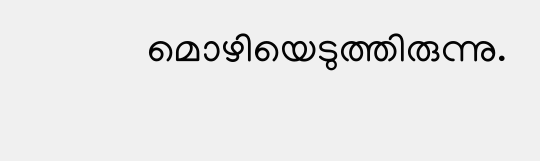മൊഴിയെടുത്തിരുന്നു.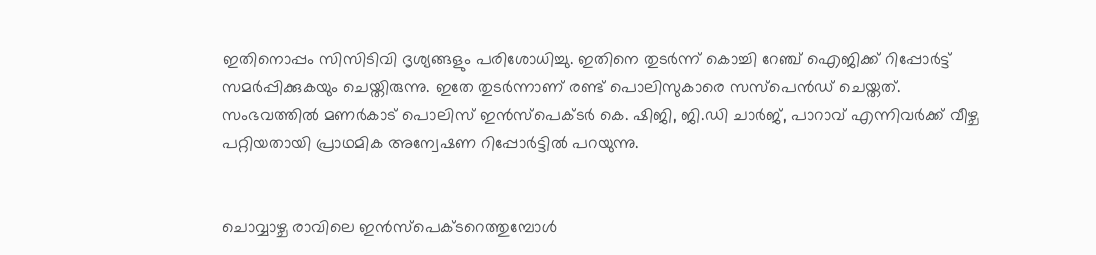ഇതിനൊപ്പം സിസിടിവി ദൃശ്യങ്ങളും പരിശോധിച്ചു. ഇതിനെ തുടര്‍ന്ന് കൊച്ചി റേഞ്ച് ഐജിക്ക് റിപ്പോര്‍ട്ട് സമര്‍പ്പിക്കുകയും ചെയ്തിരുന്നു. ഇതേ തുടര്‍ന്നാണ് രണ്ട് പൊലിസുകാരെ സസ്‌പെന്‍ഡ് ചെയ്തത്. സംഭവത്തില്‍ മണര്‍കാട് പൊലിസ് ഇന്‍സ്‌പെക്ടര്‍ കെ. ഷിജി, ജി.ഡി ചാര്‍ജ്, പാറാവ് എന്നിവര്‍ക്ക് വീഴ്ച പറ്റിയതായി പ്രാഥമിക അന്വേഷണ റിപ്പോര്‍ട്ടില്‍ പറയുന്നു.


ചൊവ്വാഴ്ച രാവിലെ ഇന്‍സ്‌പെക്ടറെത്തുമ്പോള്‍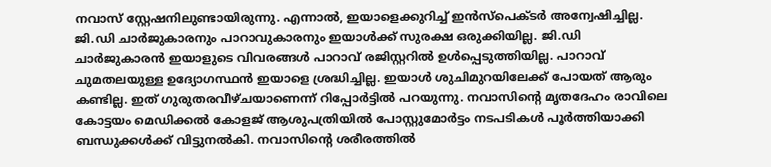നവാസ് സ്റ്റേഷനിലുണ്ടായിരുന്നു. എന്നാല്‍, ഇയാളെക്കുറിച്ച് ഇന്‍സ്‌പെക്ടര്‍ അന്വേഷിച്ചില്ല. ജി.ഡി ചാര്‍ജുകാരനും പാറാവുകാരനും ഇയാള്‍ക്ക് സുരക്ഷ ഒരുക്കിയില്ല. ജി.ഡി ചാര്‍ജുകാരന്‍ ഇയാളുടെ വിവരങ്ങള്‍ പാറാവ് രജിസ്റ്ററില്‍ ഉള്‍പ്പെടുത്തിയില്ല. പാറാവ് ചുമതലയുള്ള ഉദ്യോഗസ്ഥന്‍ ഇയാളെ ശ്രദ്ധിച്ചില്ല. ഇയാള്‍ ശുചിമുറയിലേക്ക് പോയത് ആരും കണ്ടില്ല. ഇത് ഗുരുതരവീഴ്ചയാണെന്ന് റിപ്പോര്‍ട്ടില്‍ പറയുന്നു. നവാസിന്റെ മൃതദേഹം രാവിലെ കോട്ടയം മെഡിക്കല്‍ കോളജ് ആശുപത്രിയില്‍ പോസ്റ്റുമോര്‍ട്ടം നടപടികള്‍ പൂര്‍ത്തിയാക്കി ബന്ധുക്കള്‍ക്ക് വിട്ടുനല്‍കി. നവാസിന്റെ ശരീരത്തില്‍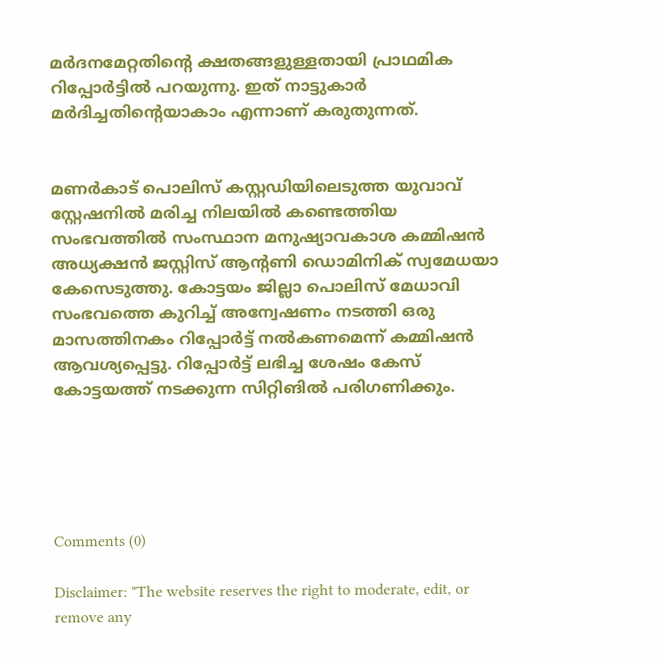മര്‍ദനമേറ്റതിന്റെ ക്ഷതങ്ങളുള്ളതായി പ്രാഥമിക റിപ്പോര്‍ട്ടില്‍ പറയുന്നു. ഇത് നാട്ടുകാര്‍ മര്‍ദിച്ചതിന്റെയാകാം എന്നാണ് കരുതുന്നത്.


മണര്‍കാട് പൊലിസ് കസ്റ്റഡിയിലെടുത്ത യുവാവ് സ്റ്റേഷനില്‍ മരിച്ച നിലയില്‍ കണ്ടെത്തിയ സംഭവത്തില്‍ സംസ്ഥാന മനുഷ്യാവകാശ കമ്മിഷന്‍ അധ്യക്ഷന്‍ ജസ്റ്റിസ് ആന്റണി ഡൊമിനിക് സ്വമേധയാ കേസെടുത്തു. കോട്ടയം ജില്ലാ പൊലിസ് മേധാവി സംഭവത്തെ കുറിച്ച് അന്വേഷണം നടത്തി ഒരു മാസത്തിനകം റിപ്പോര്‍ട്ട് നല്‍കണമെന്ന് കമ്മിഷന്‍ ആവശ്യപ്പെട്ടു. റിപ്പോര്‍ട്ട് ലഭിച്ച ശേഷം കേസ് കോട്ടയത്ത് നടക്കുന്ന സിറ്റിങില്‍ പരിഗണിക്കും.





Comments (0)

Disclaimer: "The website reserves the right to moderate, edit, or remove any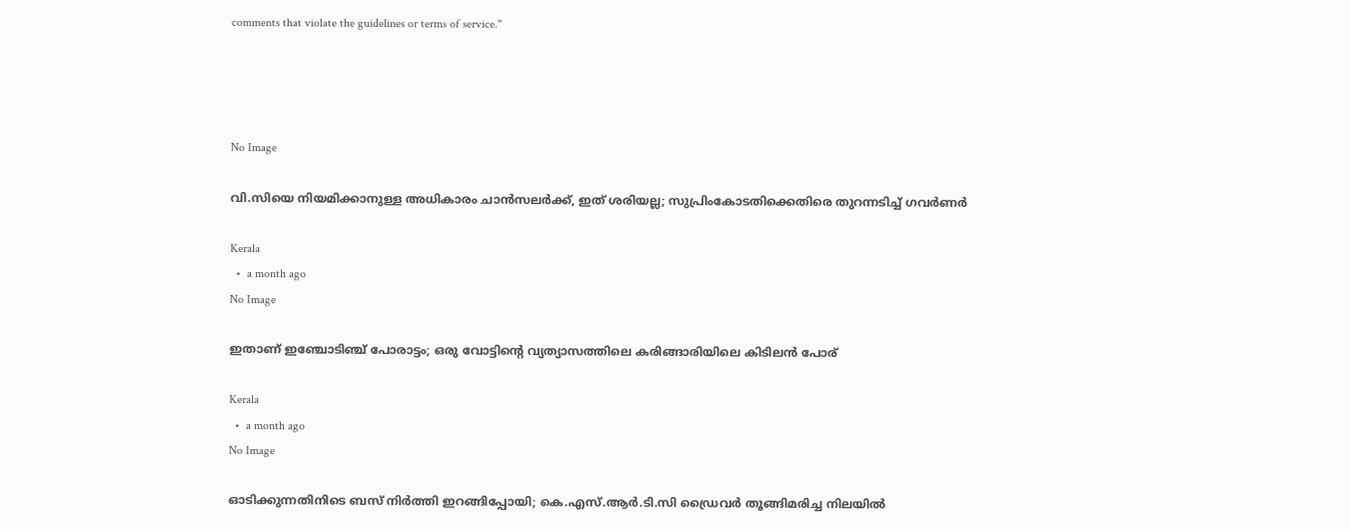comments that violate the guidelines or terms of service."




No Image

വി.സിയെ നിയമിക്കാനുള്ള അധികാരം ചാന്‍സലര്‍ക്ക്, ഇത് ശരിയല്ല; സുപ്രിംകോടതിക്കെതിരെ തുറന്നടിച്ച് ഗവര്‍ണര്‍

Kerala
  •  a month ago
No Image

ഇതാണ് ഇഞ്ചോടിഞ്ച് പോരാട്ടം; ഒരു വോട്ടിന്റെ വ്യത്യാസത്തിലെ കരിങ്ങാരിയിലെ കിടിലന്‍ പോര്

Kerala
  •  a month ago
No Image

ഓടിക്കുന്നതിനിടെ ബസ് നിര്‍ത്തി ഇറങ്ങിപ്പോയി; കെ.എസ്.ആര്‍.ടി.സി ഡ്രൈവര്‍ തൂങ്ങിമരിച്ച നിലയില്‍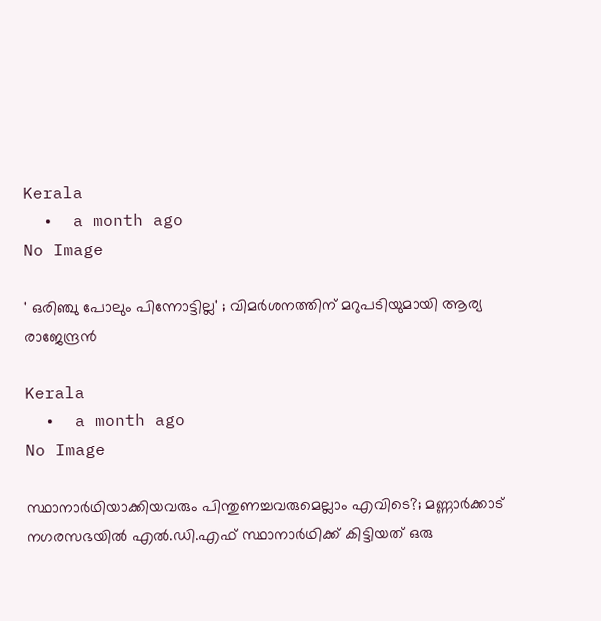Kerala
  •  a month ago
No Image

' ഒരിഞ്ചു പോലും പിന്നോട്ടില്ല' ; വിമര്‍ശനത്തിന് മറുപടിയുമായി ആര്യ രാജേന്ദ്രന്‍

Kerala
  •  a month ago
No Image

സ്ഥാനാര്‍ഥിയാക്കിയവരും പിന്തുണച്ചവരുമെല്ലാം എവിടെ?; മണ്ണാര്‍ക്കാട് നഗരസഭയില്‍ എല്‍.ഡി.എഫ് സ്ഥാനാര്‍ഥിക്ക് കിട്ടിയത് ഒരു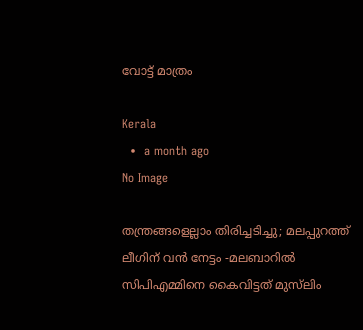വോട്ട് മാത്രം

Kerala
  •  a month ago
No Image

തന്ത്രങ്ങളെല്ലാം തിരിച്ചടിച്ചു; മലപ്പുറത്ത് ലീഗിന് വന്‍ നേട്ടം -മലബാറില്‍ സിപിഎമ്മിനെ കൈവിട്ടത് മുസ്‌ലിം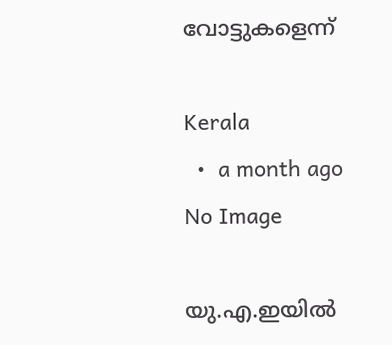വോട്ടുകളെന്ന്

Kerala
  •  a month ago
No Image

യു.എ.ഇയില്‍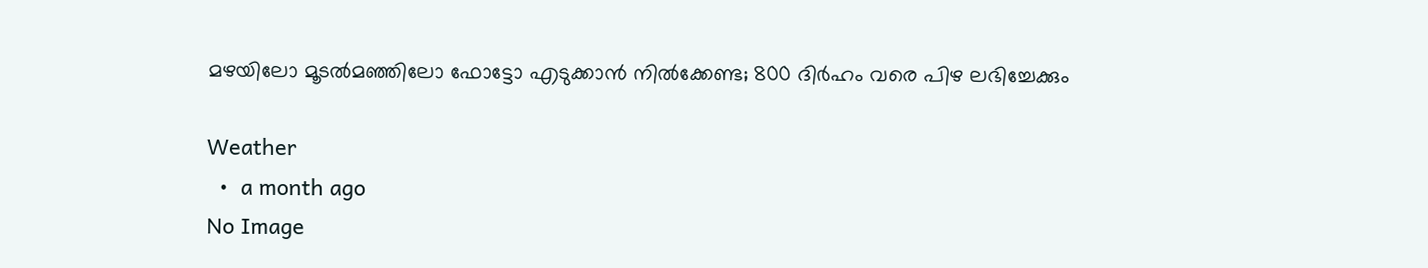മഴയിലോ മൂടല്‍മഞ്ഞിലോ ഫോട്ടോ എടുക്കാന്‍ നില്‍ക്കേണ്ട; 800 ദിര്‍ഹം വരെ പിഴ ലഭിച്ചേക്കും

Weather
  •  a month ago
No Image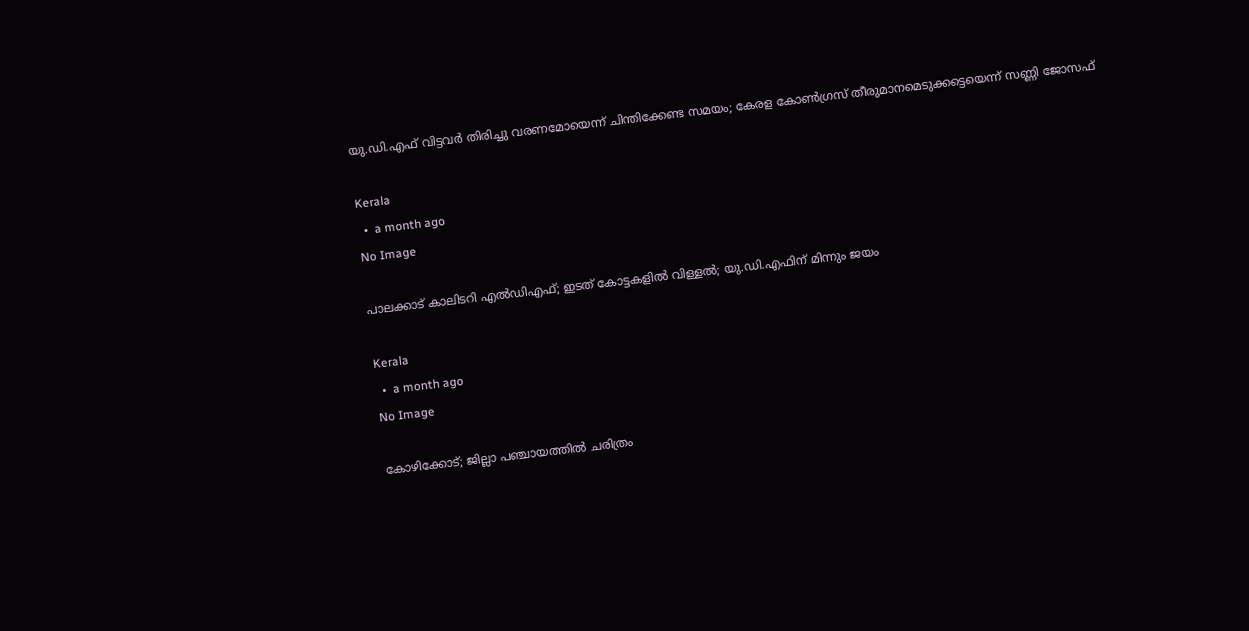യു.ഡി.എഫ് വിട്ടവര്‍ തിരിച്ചു വരണമോയെന്ന് ചിന്തിക്കേണ്ട സമയം; കേരള കോണ്‍ഗ്രസ് തീരുമാനമെടുക്കട്ടെയെന്ന് സണ്ണി ജോസഫ്

Kerala
  •  a month ago
No Image

പാലക്കാട് കാലിടറി എൽഡിഎഫ്; ഇടത് കോട്ടകളിൽ വിള്ളൽ; യു.ഡി.എഫിന് മിന്നും ജയം

Kerala
  •  a month ago
No Image

കോഴിക്കോട്; ജില്ലാ പഞ്ചായത്തിൽ ചരിത്രം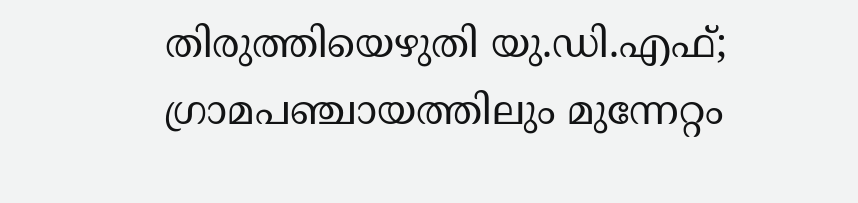തിരുത്തിയെഴുതി യു.ഡി.എഫ്; ഗ്രാമപഞ്ചായത്തിലും മുന്നേറ്റം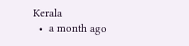Kerala
  •  a month ago